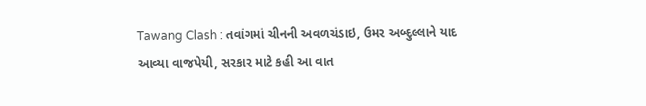Tawang Clash : તવાંગમાં ચીનની અવળચંડાઇ, ઉમર અબ્દુલ્લાને યાદ આવ્યા વાજપેયી, સરકાર માટે કહી આ વાત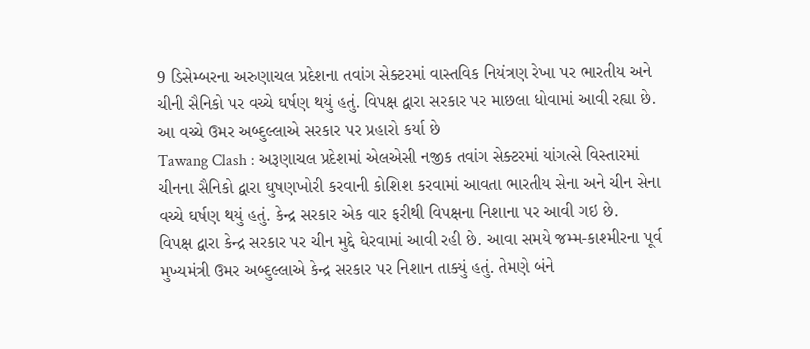9 ડિસેમ્બરના અરુણાચલ પ્રદેશના તવાંગ સેક્ટરમાં વાસ્તવિક નિયંત્રણ રેખા પર ભારતીય અને ચીની સૈનિકો પર વચ્ચે ઘર્ષણ થયું હતું. વિપક્ષ દ્વારા સરકાર પર માછલા ધોવામાં આવી રહ્યા છે. આ વચ્ચે ઉમર અબ્દુલ્લાએ સરકાર પર પ્રહારો કર્યા છે
Tawang Clash : અરૂણાચલ પ્રદેશમાં એલએસી નજીક તવાંગ સેક્ટરમાં યાંગત્સે વિસ્તારમાં ચીનના સૈનિકો દ્વારા ઘુષણખોરી કરવાની કોશિશ કરવામાં આવતા ભારતીય સેના અને ચીન સેના વચ્ચે ઘર્ષણ થયું હતું. કેન્દ્ર સરકાર એક વાર ફરીથી વિપક્ષના નિશાના પર આવી ગઇ છે.
વિપક્ષ દ્વારા કેન્દ્ર સરકાર પર ચીન મુદ્દે ઘેરવામાં આવી રહી છે. આવા સમયે જમ્મ-કાશ્મીરના પૂર્વ મુખ્યમંત્રી ઉમર અબ્દુલ્લાએ કેન્દ્ર સરકાર પર નિશાન તાક્યું હતું. તેમણે બંને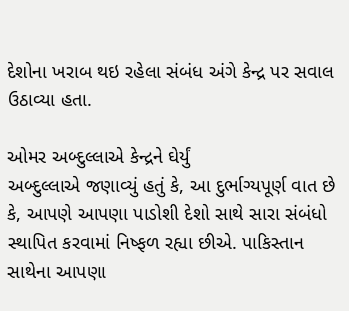દેશોના ખરાબ થઇ રહેલા સંબંધ અંગે કેન્દ્ર પર સવાલ ઉઠાવ્યા હતા.

ઓમર અબ્દુલ્લાએ કેન્દ્રને ઘેર્યું
અબ્દુલ્લાએ જણાવ્યું હતું કે, આ દુર્ભાગ્યપૂર્ણ વાત છે કે, આપણે આપણા પાડોશી દેશો સાથે સારા સંબંધો સ્થાપિત કરવામાં નિષ્ફળ રહ્યા છીએ. પાકિસ્તાન સાથેના આપણા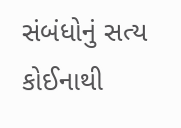સંબંધોનું સત્ય કોઈનાથી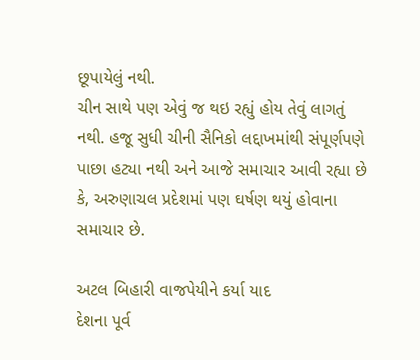છૂપાયેલું નથી.
ચીન સાથે પણ એવું જ થઇ રહ્યું હોય તેવું લાગતું નથી. હજૂ સુધી ચીની સૈનિકો લદ્દાખમાંથી સંપૂર્ણપણે પાછા હટ્યા નથી અને આજે સમાચાર આવી રહ્યા છે કે, અરુણાચલ પ્રદેશમાં પણ ઘર્ષણ થયું હોવાના સમાચાર છે.

અટલ બિહારી વાજપેયીને કર્યા યાદ
દેશના પૂર્વ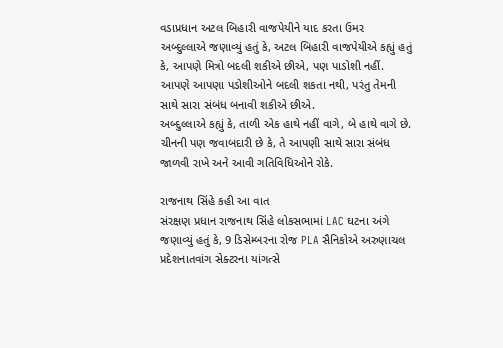વડાપ્રધાન અટલ બિહારી વાજપેયીને યાદ કરતા ઉમર અબ્દુલ્લાએ જણાવ્યું હતું કે, અટલ બિહારી વાજપેયીએ કહ્યું હતું કે, આપણે મિત્રો બદલી શકીએ છીએ, પણ પાડોશી નહીં. આપણે આપણા પડોશીઓને બદલી શકતા નથી, પરંતુ તેમની સાથે સારા સંબંધ બનાવી શકીએ છીએ.
અબ્દુલ્લાએ કહ્યું કે, તાળી એક હાથે નહીં વાગે, બે હાથે વાગે છે. ચીનની પણ જવાબદારી છે કે, તે આપણી સાથે સારા સંબંધ જાળવી રાખે અને આવી ગતિવિધિઓને રોકે.

રાજનાથ સિંહે કહી આ વાત
સંરક્ષણ પ્રધાન રાજનાથ સિંહે લોકસભામાં LAC ઘટના અંગે જણાવ્યું હતું કે, 9 ડિસેમ્બરના રોજ PLA સૈનિકોએ અરુણાચલ પ્રદેશનાતવાંગ સેક્ટરના યાંગત્સે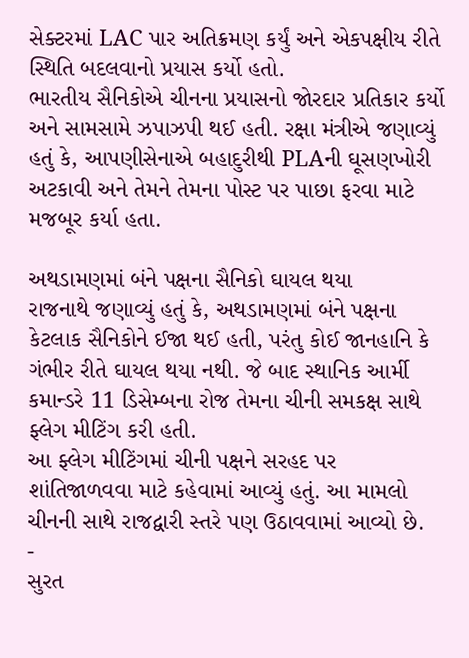સેક્ટરમાં LAC પાર અતિક્રમણ કર્યું અને એકપક્ષીય રીતે સ્થિતિ બદલવાનો પ્રયાસ કર્યો હતો.
ભારતીય સૈનિકોએ ચીનના પ્રયાસનો જોરદાર પ્રતિકાર કર્યો અને સામસામે ઝપાઝપી થઈ હતી. રક્ષા મંત્રીએ જણાવ્યું હતું કે, આપણીસેનાએ બહાદુરીથી PLAની ઘૂસણખોરી અટકાવી અને તેમને તેમના પોસ્ટ પર પાછા ફરવા માટે મજબૂર કર્યા હતા.

અથડામણમાં બંને પક્ષના સૈનિકો ઘાયલ થયા
રાજનાથે જણાવ્યું હતું કે, અથડામણમાં બંને પક્ષના કેટલાક સૈનિકોને ઈજા થઈ હતી, પરંતુ કોઈ જાનહાનિ કે ગંભીર રીતે ઘાયલ થયા નથી. જે બાદ સ્થાનિક આર્મી કમાન્ડરે 11 ડિસેમ્બના રોજ તેમના ચીની સમકક્ષ સાથે ફ્લેગ મીટિંગ કરી હતી.
આ ફ્લેગ મીટિંગમાં ચીની પક્ષને સરહદ પર શાંતિજાળવવા માટે કહેવામાં આવ્યું હતું. આ મામલો ચીનની સાથે રાજદ્વારી સ્તરે પણ ઉઠાવવામાં આવ્યો છે.
-
સુરત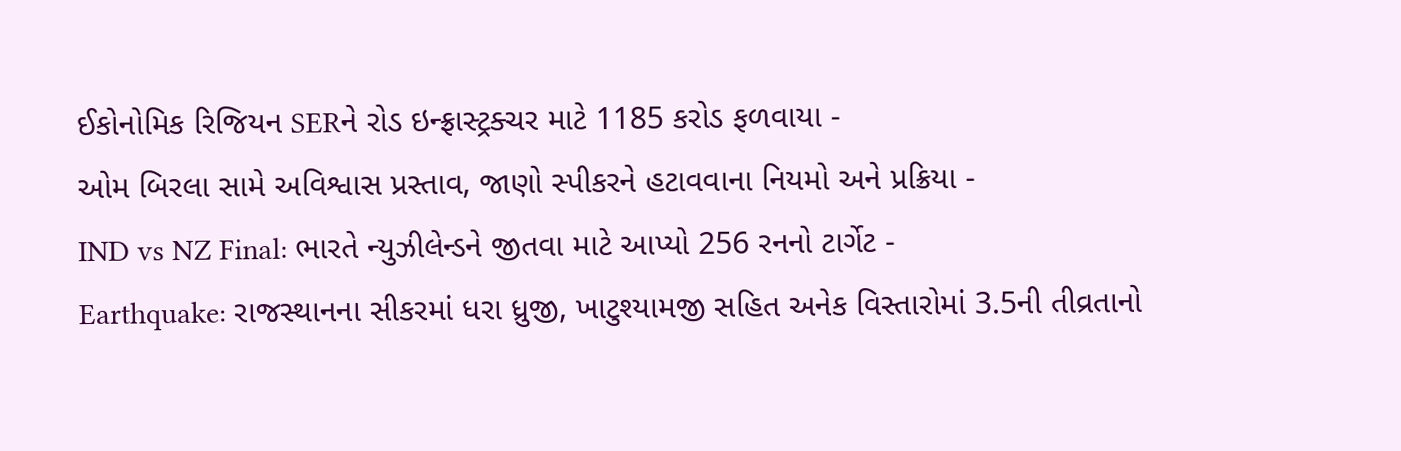ઈકોનોમિક રિજિયન SERને રોડ ઇન્ફ્રાસ્ટ્રક્ચર માટે 1185 કરોડ ફળવાયા -
ઓમ બિરલા સામે અવિશ્વાસ પ્રસ્તાવ, જાણો સ્પીકરને હટાવવાના નિયમો અને પ્રક્રિયા -
IND vs NZ Final: ભારતે ન્યુઝીલેન્ડને જીતવા માટે આપ્યો 256 રનનો ટાર્ગેટ -
Earthquake: રાજસ્થાનના સીકરમાં ધરા ધ્રુજી, ખાટુશ્યામજી સહિત અનેક વિસ્તારોમાં 3.5ની તીવ્રતાનો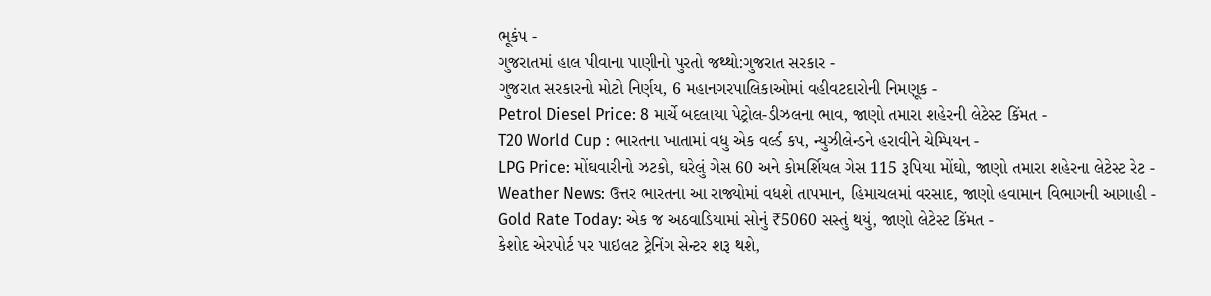ભૂકંપ -
ગુજરાતમાં હાલ પીવાના પાણીનો પુરતો જથ્થો:ગુજરાત સરકાર -
ગુજરાત સરકારનો મોટો નિર્ણય, 6 મહાનગરપાલિકાઓમાં વહીવટદારોની નિમણૂક -
Petrol Diesel Price: 8 માર્ચે બદલાયા પેટ્રોલ-ડીઝલના ભાવ, જાણો તમારા શહેરની લેટેસ્ટ કિંમત -
T20 World Cup : ભારતના ખાતામાં વધુ એક વર્લ્ડ કપ, ન્યુઝીલેન્ડને હરાવીને ચેમ્પિયન -
LPG Price: મોંઘવારીનો ઝટકો, ઘરેલું ગેસ 60 અને કોમર્શિયલ ગેસ 115 રૂપિયા મોંઘો, જાણો તમારા શહેરના લેટેસ્ટ રેટ -
Weather News: ઉત્તર ભારતના આ રાજ્યોમાં વધશે તાપમાન, હિમાચલમાં વરસાદ, જાણો હવામાન વિભાગની આગાહી -
Gold Rate Today: એક જ અઠવાડિયામાં સોનું ₹5060 સસ્તું થયું, જાણો લેટેસ્ટ કિંમત -
કેશોદ એરપોર્ટ પર પાઇલટ ટ્રેનિંગ સેન્ટર શરૂ થશે,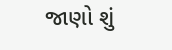જાણો શું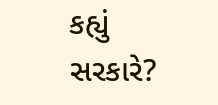કહ્યું સરકારે?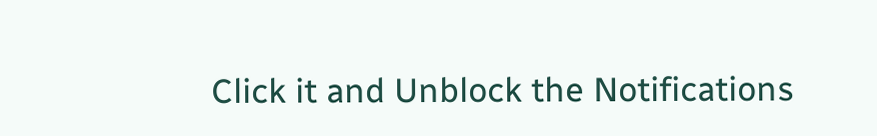Click it and Unblock the Notifications